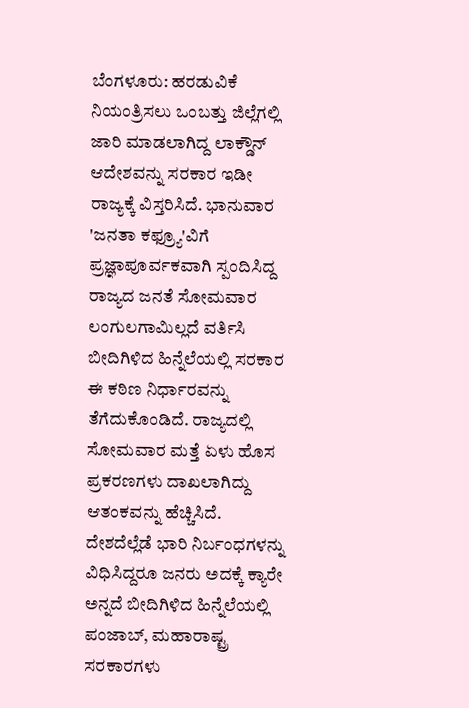ಬೆಂಗಳೂರು: ಹರಡುವಿಕೆ ನಿಯಂತ್ರಿಸಲು ಒಂಬತ್ತು ಜಿಲ್ಲೆಗಲ್ಲಿ ಜಾರಿ ಮಾಡಲಾಗಿದ್ದ ಲಾಕ್ಡೌನ್ ಆದೇಶವನ್ನು ಸರಕಾರ ಇಡೀ ರಾಜ್ಯಕ್ಕೆ ವಿಸ್ತರಿಸಿದೆ. ಭಾನುವಾರ 'ಜನತಾ ಕಫ್ರ್ಯೂ'ವಿಗೆ ಪ್ರಜ್ಞಾಪೂರ್ವಕವಾಗಿ ಸ್ಪಂದಿಸಿದ್ದ ರಾಜ್ಯದ ಜನತೆ ಸೋಮವಾರ ಲಂಗುಲಗಾಮಿಲ್ಲದೆ ವರ್ತಿಸಿ ಬೀದಿಗಿಳಿದ ಹಿನ್ನೆಲೆಯಲ್ಲಿ ಸರಕಾರ ಈ ಕಠಿಣ ನಿರ್ಧಾರವನ್ನು ತೆಗೆದುಕೊಂಡಿದೆ. ರಾಜ್ಯದಲ್ಲಿ ಸೋಮವಾರ ಮತ್ತೆ ಏಳು ಹೊಸ ಪ್ರಕರಣಗಳು ದಾಖಲಾಗಿದ್ದು ಆತಂಕವನ್ನು ಹೆಚ್ಚಿಸಿದೆ. ದೇಶದೆಲ್ಲೆಡೆ ಭಾರಿ ನಿರ್ಬಂಧಗಳನ್ನು ವಿಧಿಸಿದ್ದರೂ ಜನರು ಅದಕ್ಕೆ ಕ್ಯಾರೇ ಅನ್ನದೆ ಬೀದಿಗಿಳಿದ ಹಿನ್ನೆಲೆಯಲ್ಲಿ ಪಂಜಾಬ್, ಮಹಾರಾಷ್ಟ್ರ ಸರಕಾರಗಳು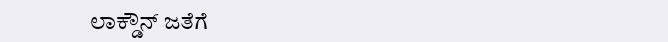ಲಾಕ್ಡೌನ್ ಜತೆಗೆ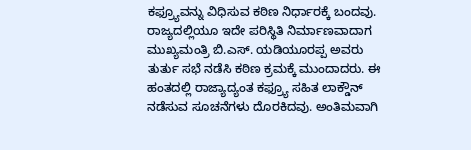ಕಫ್ರ್ಯೂವನ್ನು ವಿಧಿಸುವ ಕಠಿಣ ನಿರ್ಧಾರಕ್ಕೆ ಬಂದವು. ರಾಜ್ಯದಲ್ಲಿಯೂ ಇದೇ ಪರಿಸ್ಥಿತಿ ನಿರ್ಮಾಣವಾದಾಗ ಮುಖ್ಯಮಂತ್ರಿ ಬಿ.ಎಸ್. ಯಡಿಯೂರಪ್ಪ ಅವರು ತುರ್ತು ಸಭೆ ನಡೆಸಿ ಕಠಿಣ ಕ್ರಮಕ್ಕೆ ಮುಂದಾದರು. ಈ ಹಂತದಲ್ಲಿ ರಾಜ್ಯಾದ್ಯಂತ ಕಫ್ರ್ಯೂ ಸಹಿತ ಲಾಕ್ಡೌನ್ ನಡೆಸುವ ಸೂಚನೆಗಳು ದೊರಕಿದವು. ಅಂತಿಮವಾಗಿ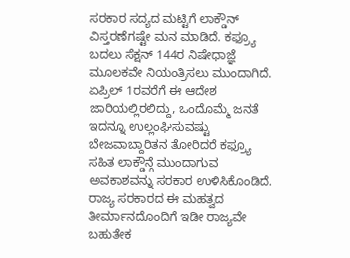ಸರಕಾರ ಸದ್ಯದ ಮಟ್ಟಿಗೆ ಲಾಕ್ಡೌನ್ ವಿಸ್ತರಣೆಗಷ್ಟೇ ಮನ ಮಾಡಿದೆ. ಕಫ್ರ್ಯೂ ಬದಲು ಸೆಕ್ಷನ್ 144ರ ನಿಷೇಧಾಜ್ಞೆ ಮೂಲಕವೇ ನಿಯಂತ್ರಿಸಲು ಮುಂದಾಗಿದೆ. ಏಪ್ರಿಲ್ 1ರವರೆಗೆ ಈ ಆದೇಶ ಜಾರಿಯಲ್ಲಿರಲಿದ್ದು, ಒಂದೊಮ್ಮೆ ಜನತೆ ಇದನ್ನೂ ಉಲ್ಲಂಘಿಸುವಷ್ಟು ಬೇಜವಾಬ್ದಾರಿತನ ತೋರಿದರೆ ಕಫ್ರ್ಯೂ ಸಹಿತ ಲಾಕ್ಡೌನ್ಗೆ ಮುಂದಾಗುವ ಅವಕಾಶವನ್ನು ಸರಕಾರ ಉಳಿಸಿಕೊಂಡಿದೆ. ರಾಜ್ಯ ಸರಕಾರದ ಈ ಮಹತ್ವದ ತೀರ್ಮಾನದೊಂದಿಗೆ ಇಡೀ ರಾಜ್ಯವೇ ಬಹುತೇಕ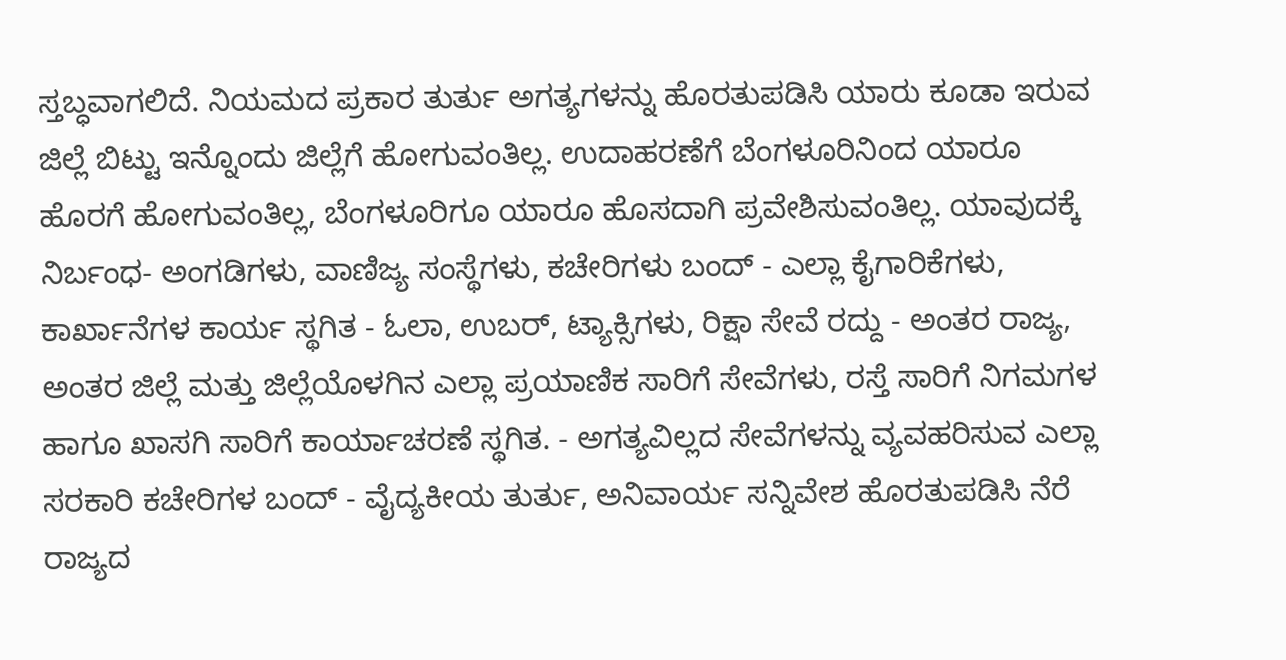ಸ್ತಬ್ಧವಾಗಲಿದೆ. ನಿಯಮದ ಪ್ರಕಾರ ತುರ್ತು ಅಗತ್ಯಗಳನ್ನು ಹೊರತುಪಡಿಸಿ ಯಾರು ಕೂಡಾ ಇರುವ ಜಿಲ್ಲೆ ಬಿಟ್ಟು ಇನ್ನೊಂದು ಜಿಲ್ಲೆಗೆ ಹೋಗುವಂತಿಲ್ಲ. ಉದಾಹರಣೆಗೆ ಬೆಂಗಳೂರಿನಿಂದ ಯಾರೂ ಹೊರಗೆ ಹೋಗುವಂತಿಲ್ಲ, ಬೆಂಗಳೂರಿಗೂ ಯಾರೂ ಹೊಸದಾಗಿ ಪ್ರವೇಶಿಸುವಂತಿಲ್ಲ. ಯಾವುದಕ್ಕೆ ನಿರ್ಬಂಧ- ಅಂಗಡಿಗಳು, ವಾಣಿಜ್ಯ ಸಂಸ್ಥೆಗಳು, ಕಚೇರಿಗಳು ಬಂದ್ - ಎಲ್ಲಾ ಕೈಗಾರಿಕೆಗಳು, ಕಾರ್ಖಾನೆಗಳ ಕಾರ್ಯ ಸ್ಥಗಿತ - ಓಲಾ, ಉಬರ್, ಟ್ಯಾಕ್ಸಿಗಳು, ರಿಕ್ಷಾ ಸೇವೆ ರದ್ದು - ಅಂತರ ರಾಜ್ಯ, ಅಂತರ ಜಿಲ್ಲೆ ಮತ್ತು ಜಿಲ್ಲೆಯೊಳಗಿನ ಎಲ್ಲಾ ಪ್ರಯಾಣಿಕ ಸಾರಿಗೆ ಸೇವೆಗಳು, ರಸ್ತೆ ಸಾರಿಗೆ ನಿಗಮಗಳ ಹಾಗೂ ಖಾಸಗಿ ಸಾರಿಗೆ ಕಾರ್ಯಾಚರಣೆ ಸ್ಥಗಿತ. - ಅಗತ್ಯವಿಲ್ಲದ ಸೇವೆಗಳನ್ನು ವ್ಯವಹರಿಸುವ ಎಲ್ಲಾ ಸರಕಾರಿ ಕಚೇರಿಗಳ ಬಂದ್ - ವೈದ್ಯಕೀಯ ತುರ್ತು, ಅನಿವಾರ್ಯ ಸನ್ನಿವೇಶ ಹೊರತುಪಡಿಸಿ ನೆರೆ ರಾಜ್ಯದ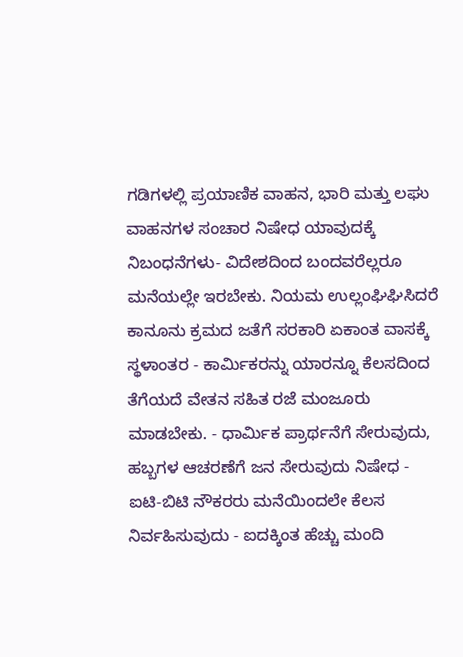ಗಡಿಗಳಲ್ಲಿ ಪ್ರಯಾಣಿಕ ವಾಹನ, ಭಾರಿ ಮತ್ತು ಲಘು ವಾಹನಗಳ ಸಂಚಾರ ನಿಷೇಧ ಯಾವುದಕ್ಕೆ ನಿಬಂಧನೆಗಳು- ವಿದೇಶದಿಂದ ಬಂದವರೆಲ್ಲರೂ ಮನೆಯಲ್ಲೇ ಇರಬೇಕು. ನಿಯಮ ಉಲ್ಲಂಘಿಘಿಸಿದರೆ ಕಾನೂನು ಕ್ರಮದ ಜತೆಗೆ ಸರಕಾರಿ ಏಕಾಂತ ವಾಸಕ್ಕೆ ಸ್ಥಳಾಂತರ - ಕಾರ್ಮಿಕರನ್ನು ಯಾರನ್ನೂ ಕೆಲಸದಿಂದ ತೆಗೆಯದೆ ವೇತನ ಸಹಿತ ರಜೆ ಮಂಜೂರು ಮಾಡಬೇಕು. - ಧಾರ್ಮಿಕ ಪ್ರಾರ್ಥನೆಗೆ ಸೇರುವುದು, ಹಬ್ಬಗಳ ಆಚರಣೆಗೆ ಜನ ಸೇರುವುದು ನಿಷೇಧ - ಐಟಿ-ಬಿಟಿ ನೌಕರರು ಮನೆಯಿಂದಲೇ ಕೆಲಸ ನಿರ್ವಹಿಸುವುದು - ಐದಕ್ಕಿಂತ ಹೆಚ್ಚು ಮಂದಿ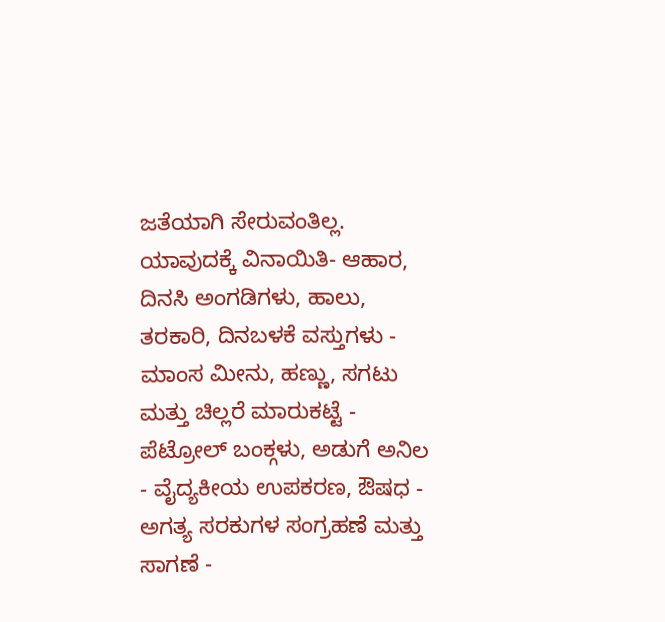ಜತೆಯಾಗಿ ಸೇರುವಂತಿಲ್ಲ. ಯಾವುದಕ್ಕೆ ವಿನಾಯಿತಿ- ಆಹಾರ, ದಿನಸಿ ಅಂಗಡಿಗಳು, ಹಾಲು, ತರಕಾರಿ, ದಿನಬಳಕೆ ವಸ್ತುಗಳು - ಮಾಂಸ ಮೀನು, ಹಣ್ಣು, ಸಗಟು ಮತ್ತು ಚಿಲ್ಲರೆ ಮಾರುಕಟ್ಟೆ - ಪೆಟ್ರೋಲ್ ಬಂಕ್ಗಳು, ಅಡುಗೆ ಅನಿಲ - ವೈದ್ಯಕೀಯ ಉಪಕರಣ, ಔಷಧ - ಅಗತ್ಯ ಸರಕುಗಳ ಸಂಗ್ರಹಣೆ ಮತ್ತು ಸಾಗಣೆ -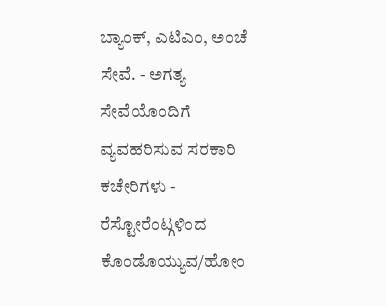ಬ್ಯಾಂಕ್, ಎಟಿಎಂ, ಅಂಚೆ ಸೇವೆ. - ಅಗತ್ಯ ಸೇವೆಯೊಂದಿಗೆ ವ್ಯವಹರಿಸುವ ಸರಕಾರಿ ಕಚೇರಿಗಳು - ರೆಸ್ಟೋರೆಂಟ್ಗಳಿಂದ ಕೊಂಡೊಯ್ಯುವ/ಹೋಂ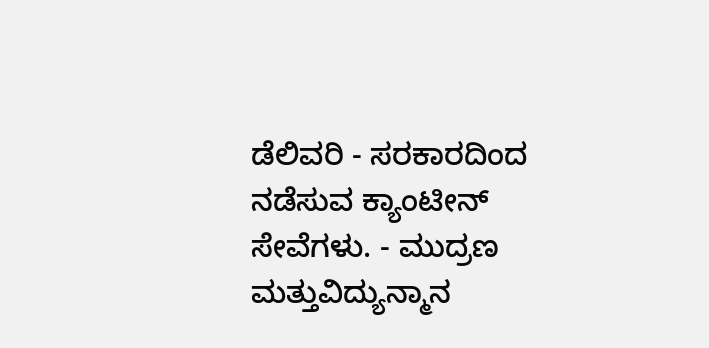ಡೆಲಿವರಿ - ಸರಕಾರದಿಂದ ನಡೆಸುವ ಕ್ಯಾಂಟೀನ್ ಸೇವೆಗಳು. - ಮುದ್ರಣ ಮತ್ತುವಿದ್ಯುನ್ಮಾನ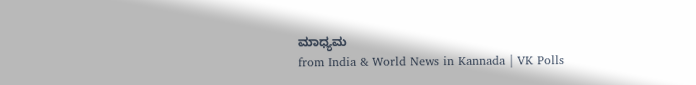ಮಾಧ್ಯಮ
from India & World News in Kannada | VK Polls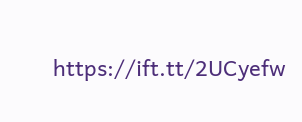https://ift.tt/2UCyefw